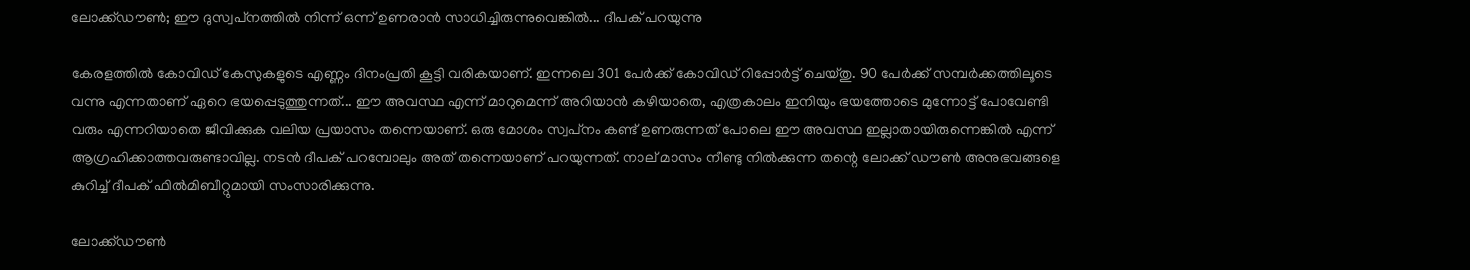ലോക്ക്ഡൗണ്‍; ഈ ദുസ്വപ്‌നത്തില്‍ നിന്ന് ഒന്ന് ഉണരാന്‍ സാധിച്ചിരുന്നുവെങ്കില്‍... ദീപക് പറയുന്നു

കേരളത്തില്‍ കോവിഡ് കേസുകളുടെ എണ്ണം ദിനംപ്രതി കൂട്ടി വരികയാണ്. ഇന്നലെ 301 പേര്‍ക്ക് കോവിഡ് റിപ്പോര്‍ട്ട് ചെയ്തു. 90 പേര്‍ക്ക് സമ്പര്‍ക്കത്തിലൂടെ വന്നു എന്നതാണ് ഏറെ ഭയപ്പെടുത്തുന്നത്... ഈ അവസ്ഥ എന്ന് മാറുമെന്ന് അറിയാന്‍ കഴിയാതെ, എത്രകാലം ഇനിയും ഭയത്തോടെ മുന്നോട്ട് പോവേണ്ടി വരും എന്നറിയാതെ ജീവിക്കുക വലിയ പ്രയാസം തന്നെയാണ്. ഒരു മോശം സ്വപ്‌നം കണ്ട് ഉണരുന്നത് പോലെ ഈ അവസ്ഥ ഇല്ലാതായിരുന്നെങ്കില്‍ എന്ന് ആഗ്രഹിക്കാത്തവരുണ്ടാവില്ല. നടന്‍ ദീപക് പറമ്പോലും അത് തന്നെയാണ് പറയുന്നത്. നാല് മാസം നീണ്ടു നില്‍ക്കുന്ന തന്റെ ലോക്ക് ഡൗണ്‍ അനുഭവങ്ങളെ കുറിച്ച് ദീപക് ഫില്‍മിബീറ്റുമായി സംസാരിക്കുന്നു.

ലോക്ക്ഡൗണ്‍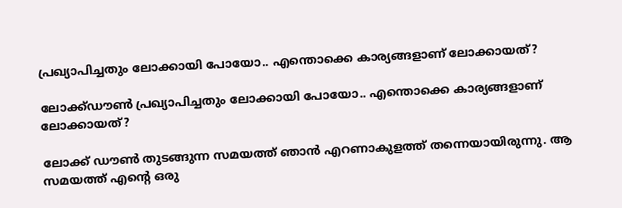പ്രഖ്യാപിച്ചതും ലോക്കായി പോയോ.. എന്തൊക്കെ കാര്യങ്ങളാണ് ലോക്കായത്?

ലോക്ക്ഡൗണ്‍ പ്രഖ്യാപിച്ചതും ലോക്കായി പോയോ.. എന്തൊക്കെ കാര്യങ്ങളാണ് ലോക്കായത്?

ലോക്ക് ഡൗണ്‍ തുടങ്ങുന്ന സമയത്ത് ഞാന്‍ എറണാകുളത്ത് തന്നെയായിരുന്നു. ആ സമയത്ത് എന്റെ ഒരു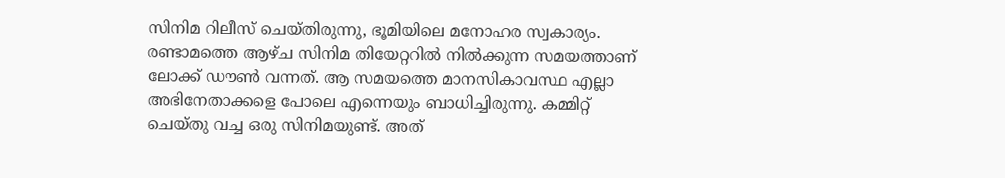സിനിമ റിലീസ് ചെയ്തിരുന്നു, ഭൂമിയിലെ മനോഹര സ്വകാര്യം. രണ്ടാമത്തെ ആഴ്ച സിനിമ തിയേറ്ററില്‍ നില്‍ക്കുന്ന സമയത്താണ് ലോക്ക് ഡൗണ്‍ വന്നത്. ആ സമയത്തെ മാനസികാവസ്ഥ എല്ലാ അഭിനേതാക്കളെ പോലെ എന്നെയും ബാധിച്ചിരുന്നു. കമ്മിറ്റ് ചെയ്തു വച്ച ഒരു സിനിമയുണ്ട്. അത്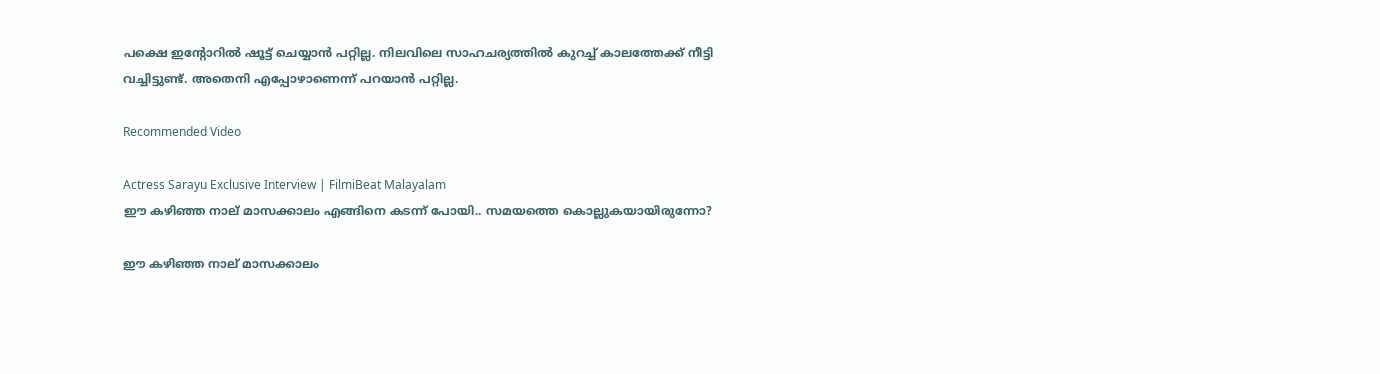പക്ഷെ ഇന്റോറില്‍ ഷൂട്ട് ചെയ്യാന്‍ പറ്റില്ല. നിലവിലെ സാഹചര്യത്തില്‍ കുറച്ച് കാലത്തേക്ക് നീട്ടി വച്ചിട്ടുണ്ട്. അതെനി എപ്പോഴാണെന്ന് പറയാന്‍ പറ്റില്ല.

Recommended Video

Actress Sarayu Exclusive Interview | FilmiBeat Malayalam
ഈ കഴിഞ്ഞ നാല് മാസക്കാലം എങ്ങിനെ കടന്ന് പോയി.. സമയത്തെ കൊല്ലുകയായിരുന്നോ?

ഈ കഴിഞ്ഞ നാല് മാസക്കാലം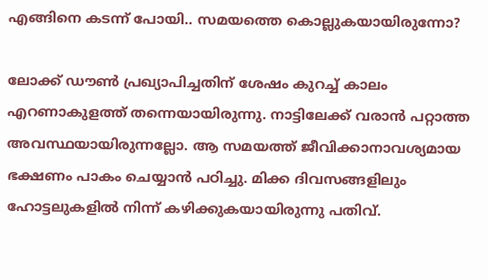എങ്ങിനെ കടന്ന് പോയി.. സമയത്തെ കൊല്ലുകയായിരുന്നോ?

ലോക്ക് ഡൗണ്‍ പ്രഖ്യാപിച്ചതിന് ശേഷം കുറച്ച് കാലം എറണാകുളത്ത് തന്നെയായിരുന്നു. നാട്ടിലേക്ക് വരാന്‍ പറ്റാത്ത അവസ്ഥയായിരുന്നല്ലോ. ആ സമയത്ത് ജീവിക്കാനാവശ്യമായ ഭക്ഷണം പാകം ചെയ്യാന്‍ പഠിച്ചു. മിക്ക ദിവസങ്ങളിലും ഹോട്ടലുകളില്‍ നിന്ന് കഴിക്കുകയായിരുന്നു പതിവ്.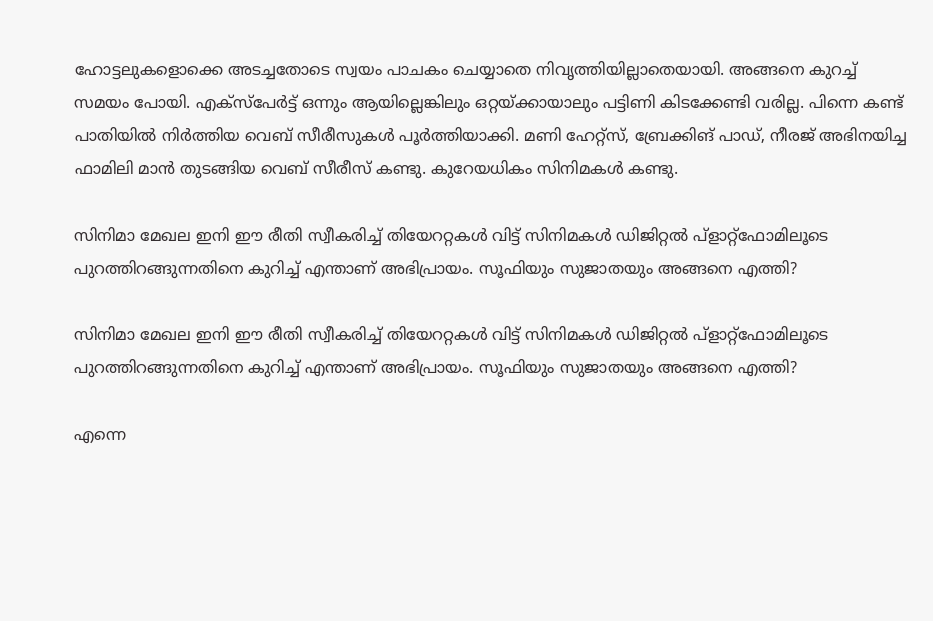ഹോട്ടലുകളൊക്കെ അടച്ചതോടെ സ്വയം പാചകം ചെയ്യാതെ നിവൃത്തിയില്ലാതെയായി. അങ്ങനെ കുറച്ച് സമയം പോയി. എക്‌സ്‌പേര്‍ട്ട് ഒന്നും ആയില്ലെങ്കിലും ഒറ്റയ്ക്കായാലും പട്ടിണി കിടക്കേണ്ടി വരില്ല. പിന്നെ കണ്ട് പാതിയില്‍ നിര്‍ത്തിയ വെബ് സീരീസുകള്‍ പൂര്‍ത്തിയാക്കി. മണി ഹേറ്റ്‌സ്, ബ്രേക്കിങ് പാഡ്, നീരജ് അഭിനയിച്ച ഫാമിലി മാന്‍ തുടങ്ങിയ വെബ് സീരീസ് കണ്ടു. കുറേയധികം സിനിമകള്‍ കണ്ടു.

സിനിമാ മേഖല ഇനി ഈ രീതി സ്വീകരിച്ച് തിയേററ്റകള്‍ വിട്ട് സിനിമകള്‍ ഡിജിറ്റല്‍ പ്‌ളാറ്റ്‌ഫോമിലൂടെ പുറത്തിറങ്ങുന്നതിനെ കുറിച്ച് എന്താണ് അഭിപ്രായം. സൂഫിയും സുജാതയും അങ്ങനെ എത്തി?

സിനിമാ മേഖല ഇനി ഈ രീതി സ്വീകരിച്ച് തിയേററ്റകള്‍ വിട്ട് സിനിമകള്‍ ഡിജിറ്റല്‍ പ്‌ളാറ്റ്‌ഫോമിലൂടെ പുറത്തിറങ്ങുന്നതിനെ കുറിച്ച് എന്താണ് അഭിപ്രായം. സൂഫിയും സുജാതയും അങ്ങനെ എത്തി?

എന്നെ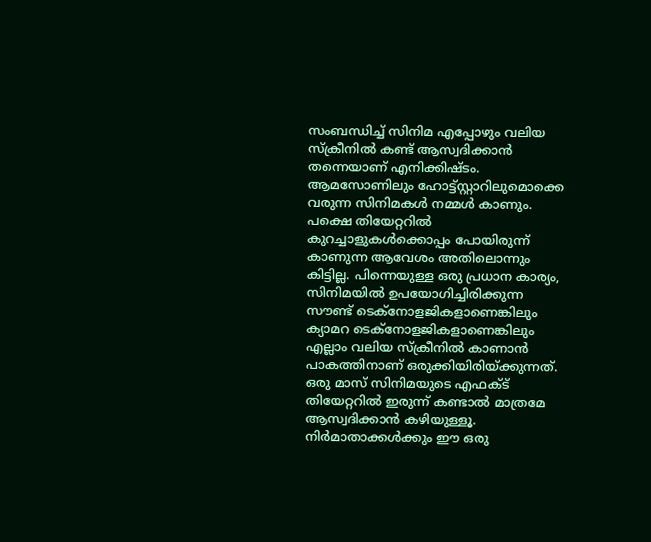സംബന്ധിച്ച് സിനിമ എപ്പോഴും വലിയ സ്‌ക്രീനില്‍ കണ്ട് ആസ്വദിക്കാന്‍ തന്നെയാണ് എനിക്കിഷ്ടം. ആമസോണിലും ഹോട്ട്‌സ്റ്റാറിലുമൊക്കെ വരുന്ന സിനിമകള്‍ നമ്മള്‍ കാണും. പക്ഷെ തിയേറ്ററില്‍ കുറച്ചാളുകള്‍ക്കൊപ്പം പോയിരുന്ന് കാണുന്ന ആവേശം അതിലൊന്നും കിട്ടില്ല. പിന്നെയുള്ള ഒരു പ്രധാന കാര്യം, സിനിമയില്‍ ഉപയോഗിച്ചിരിക്കുന്ന സൗണ്ട് ടെക്‌നോളജികളാണെങ്കിലും ക്യാമറ ടെക്‌നോളജികളാണെങ്കിലും എല്ലാം വലിയ സ്‌ക്രീനില്‍ കാണാന്‍ പാകത്തിനാണ് ഒരുക്കിയിരിയ്ക്കുന്നത്. ഒരു മാസ് സിനിമയുടെ എഫക്ട് തിയേറ്ററില്‍ ഇരുന്ന് കണ്ടാല്‍ മാത്രമേ ആസ്വദിക്കാന്‍ കഴിയുള്ളൂ. നിര്‍മാതാക്കള്‍ക്കും ഈ ഒരു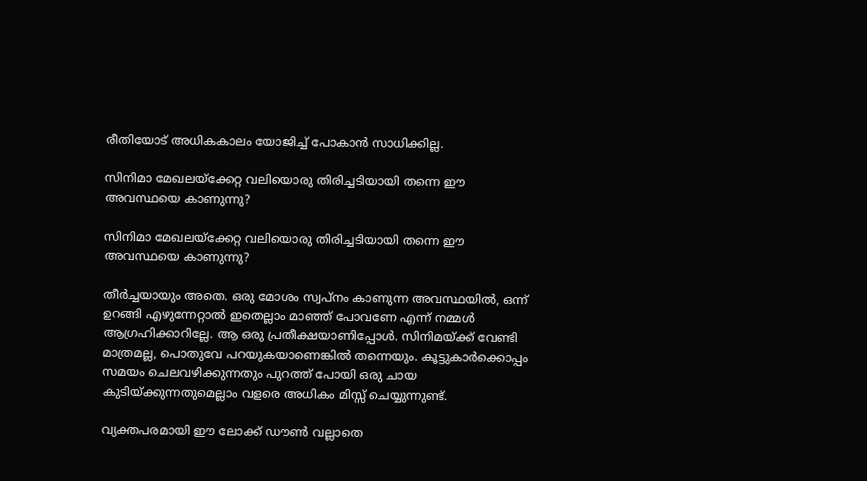രീതിയോട് അധികകാലം യോജിച്ച് പോകാന്‍ സാധിക്കില്ല.

സിനിമാ മേഖലയ്‌ക്കേറ്റ വലിയൊരു തിരിച്ചടിയായി തന്നെ ഈ അവസ്ഥയെ കാണുന്നു?

സിനിമാ മേഖലയ്‌ക്കേറ്റ വലിയൊരു തിരിച്ചടിയായി തന്നെ ഈ അവസ്ഥയെ കാണുന്നു?

തീര്‍ച്ചയായും അതെ. ഒരു മോശം സ്വപ്‌നം കാണുന്ന അവസ്ഥയില്‍, ഒന്ന് ഉറങ്ങി എഴുന്നേറ്റാല്‍ ഇതെല്ലാം മാഞ്ഞ് പോവണേ എന്ന് നമ്മള്‍ ആഗ്രഹിക്കാറില്ലേ. ആ ഒരു പ്രതീക്ഷയാണിപ്പോള്‍. സിനിമയ്ക്ക് വേണ്ടി മാത്രമല്ല, പൊതുവേ പറയുകയാണെങ്കില്‍ തന്നെയും. കൂട്ടുകാര്‍ക്കൊപ്പം സമയം ചെലവഴിക്കുന്നതും പുറത്ത് പോയി ഒരു ചായ കുടിയ്ക്കുന്നതുമെല്ലാം വളരെ അധികം മിസ്സ് ചെയ്യുന്നുണ്ട്.

വ്യക്തപരമായി ഈ ലോക്ക് ഡൗണ്‍ വല്ലാതെ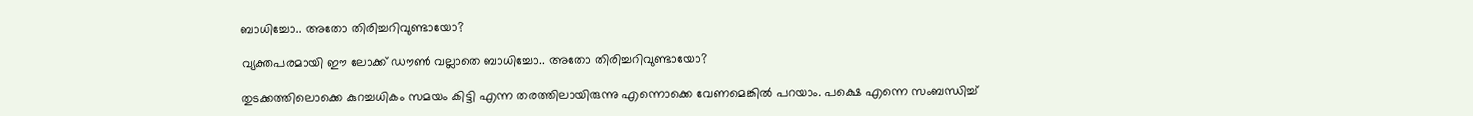ബാധിച്ചോ.. അതോ തിരിച്ചറിവുണ്ടായോ?

വ്യക്തപരമായി ഈ ലോക്ക് ഡൗണ്‍ വല്ലാതെ ബാധിച്ചോ.. അതോ തിരിച്ചറിവുണ്ടായോ?

തുടക്കത്തിലൊക്കെ കുറച്ചധികം സമയം കിട്ടി എന്ന തരത്തിലായിരുന്നു എന്നൊക്കെ വേണമെങ്കില്‍ പറയാം. പക്ഷെ എന്നെ സംബന്ധിച്ച്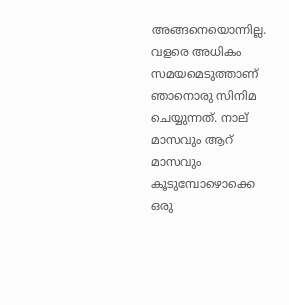അങ്ങനെയൊന്നില്ല. വളരെ അധികം സമയമെടുത്താണ് ഞാനൊരു സിനിമ ചെയ്യുന്നത്. നാല് മാസവും ആറ് മാസവും കൂടുമ്പോഴൊക്കെ ഒരു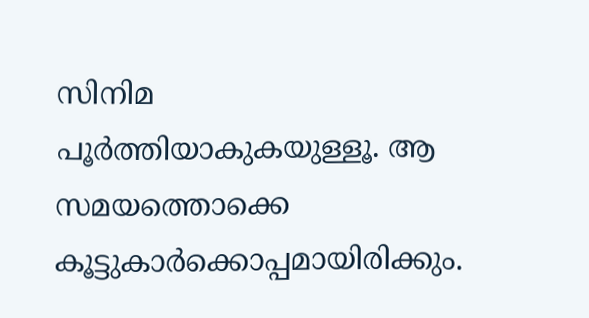സിനിമ പൂര്‍ത്തിയാകുകയുള്ളൂ. ആ സമയത്തൊക്കെ കൂട്ടുകാര്‍ക്കൊപ്പമായിരിക്കും.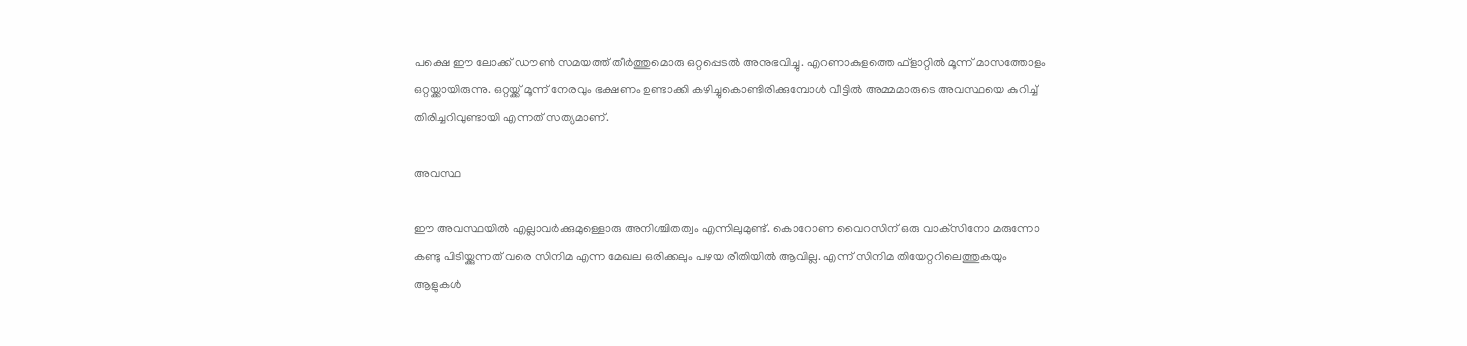പക്ഷെ ഈ ലോക്ക് ഡൗണ്‍ സമയത്ത് തീര്‍ത്തുമൊരു ഒറ്റപ്പെടല്‍ അനുഭവിച്ചു. എറണാകുളത്തെ ഫ്‌ളാറ്റില്‍ മൂന്ന് മാസത്തോളം ഒറ്റയ്ക്കായിരുന്നു. ഒറ്റയ്ക്ക് മൂന്ന് നേരവും ഭക്ഷണം ഉണ്ടാക്കി കഴിച്ചുകൊണ്ടിരിക്കുമ്പോള്‍ വീട്ടില്‍ അമ്മമാരുടെ അവസ്ഥയെ കുറിച്ച് തിരിച്ചറിവുണ്ടായി എന്നത് സത്യമാണ്.

അവസ്ഥ

ഈ അവസ്ഥയില്‍ എല്ലാവര്‍ക്കുമുള്ളൊരു അനിശ്ചിതത്വം എന്നിലുമുണ്ട്. കൊറോണ വൈറസിന് ഒരു വാക്‌സിനോ മരുന്നോ കണ്ടു പിടിയ്ക്കുന്നത് വരെ സിനിമ എന്ന മേഖല ഒരിക്കലും പഴയ രീതിയില്‍ ആവില്ല. എന്ന് സിനിമ തിയേറ്ററിലെത്തുകയും ആളുകള്‍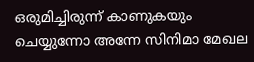ഒരുമിച്ചിരുന്ന് കാണുകയും ചെയ്യുന്നോ അന്നേ സിനിമാ മേഖല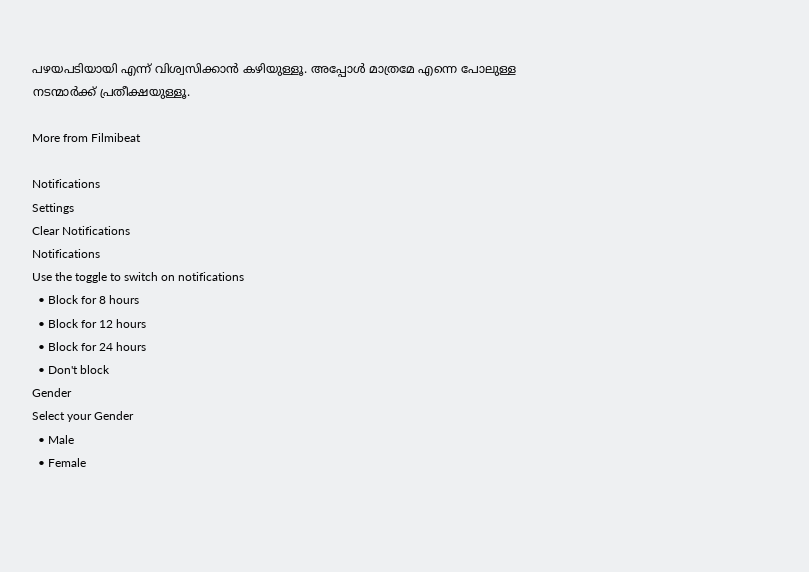പഴയപടിയായി എന്ന് വിശ്വസിക്കാന്‍ കഴിയുള്ളൂ. അപ്പോള്‍ മാത്രമേ എന്നെ പോലുള്ള നടന്മാര്‍ക്ക് പ്രതീക്ഷയുള്ളൂ.

More from Filmibeat

Notifications
Settings
Clear Notifications
Notifications
Use the toggle to switch on notifications
  • Block for 8 hours
  • Block for 12 hours
  • Block for 24 hours
  • Don't block
Gender
Select your Gender
  • Male
  • Female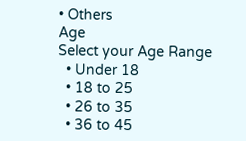• Others
Age
Select your Age Range
  • Under 18
  • 18 to 25
  • 26 to 35
  • 36 to 45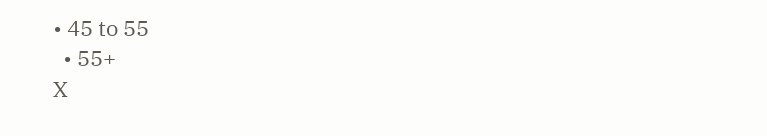• 45 to 55
  • 55+
X